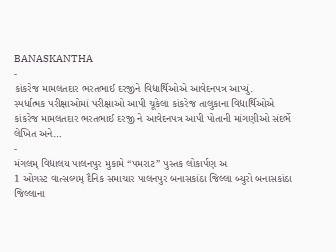BANASKANTHA
-
કાંકરેજ મામલતદાર ભરતભાઈ દરજીને વિદ્યાર્થિઓએ આવેદનપત્ર આપ્યું.
સ્પર્ધાત્મક પરીક્ષાઓમાં પરીક્ષાઓ આપી ચૂકેલા કાંકરેજ તાલુકાના વિદ્યાર્થિઓએ કાંકરેજ મામલતદાર ભરતભાઈ દરજી ને આવેદનપત્ર આપી પોતાની માંગણીઓ સંદર્ભે લેખિત અને…
-
મંગલમ્ વિદ્યાલય પાલનપુર મુકામે “પમરાટ” પુસ્તક લોકાર્પણ અ
1 ઓગસ્ટ વાત્સલ્યમ્ દૈનિક સમાચાર પાલનપુર બનાસકાંઠા જિલ્લા બ્યુરો બનાસકાંઠા જિલ્લાના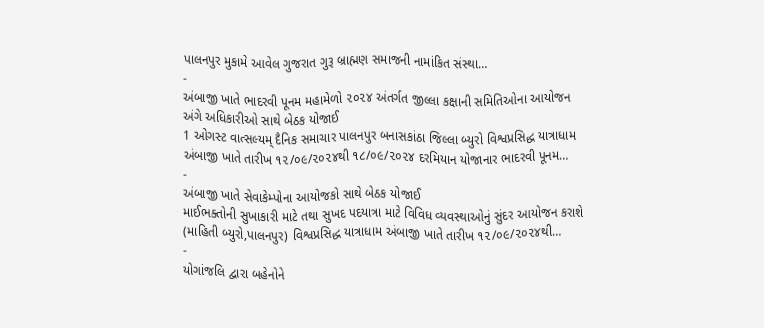પાલનપુર મુકામે આવેલ ગુજરાત ગુરૂ બ્રાહ્મણ સમાજની નામાંકિત સંસ્થા…
-
અંબાજી ખાતે ભાદરવી પૂનમ મહામેળો ૨૦૨૪ અંતર્ગત જીલ્લા કક્ષાની સમિતિઓના આયોજન અંગે અધિકારીઓ સાથે બેઠક યોજાઈ
1 ઓગસ્ટ વાત્સલ્યમ્ દૈનિક સમાચાર પાલનપુર બનાસકાંઠા જિલ્લા બ્યુરો વિશ્વપ્રસિદ્ધ યાત્રાધામ અંબાજી ખાતે તારીખ ૧૨/૦૯/૨૦૨૪થી ૧૮/૦૯/૨૦૨૪ દરમિયાન યોજાનાર ભાદરવી પૂનમ…
-
અંબાજી ખાતે સેવાકેમ્પોના આયોજકો સાથે બેઠક યોજાઈ
માઈભક્તોની સુખાકારી માટે તથા સુખદ પદયાત્રા માટે વિવિધ વ્યવસ્થાઓનું સુંદર આયોજન કરાશે (માહિતી બ્યુરો,પાલનપુર) વિશ્વપ્રસિદ્ધ યાત્રાધામ અંબાજી ખાતે તારીખ ૧૨/૦૯/૨૦૨૪થી…
-
યોગાંજલિ દ્વારા બહેનોને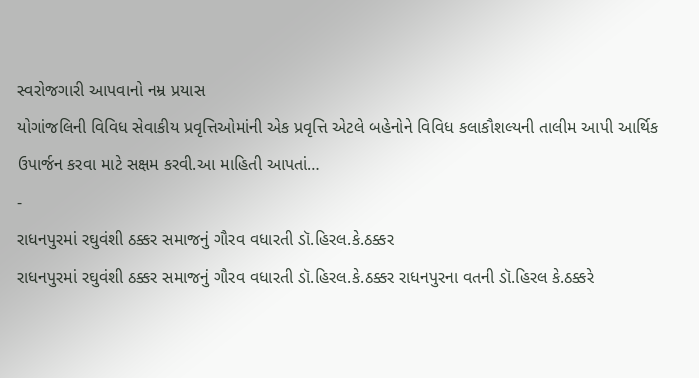સ્વરોજગારી આપવાનો નમ્ર પ્રયાસ
યોગાંજલિની વિવિધ સેવાકીય પ્રવૃત્તિઓમાંની એક પ્રવૃત્તિ એટલે બહેનોને વિવિધ કલાકૌશલ્યની તાલીમ આપી આર્થિક ઉપાર્જન કરવા માટે સક્ષમ કરવી.આ માહિતી આપતાં…
-
રાધનપુરમાં રઘુવંશી ઠક્કર સમાજનું ગૌરવ વધારતી ડૉ.હિરલ.કે.ઠક્કર
રાધનપુરમાં રઘુવંશી ઠક્કર સમાજનું ગૌરવ વધારતી ડૉ.હિરલ.કે.ઠક્કર રાધનપુરના વતની ડૉ.હિરલ કે.ઠક્કરે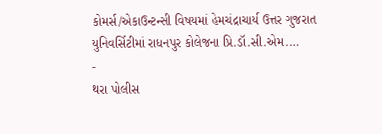કોમર્સ/એકાઉન્ટન્સી વિષયમાં હેમચંદ્રાચાર્ય ઉત્તર ગુજરાત યુનિવર્સિટીમાં રાધનપુર કોલેજના પ્રિ.ડૉ.સી.એમ.…
-
થરા પોલીસ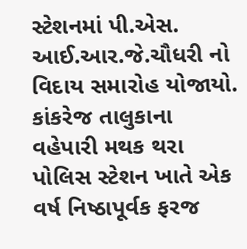સ્ટેશનમાં પી.એસ. આઈ.આર.જે.ચૌધરી નો વિદાય સમારોહ યોજાયો.
કાંકરેજ તાલુકાના વહેપારી મથક થરા પોલિસ સ્ટેશન ખાતે એક વર્ષ નિષ્ઠાપૂર્વક ફરજ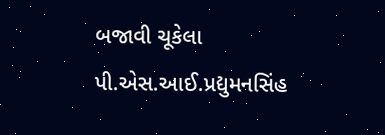બજાવી ચૂકેલા પી.એસ.આઈ.પ્રદ્યુમનસિંહ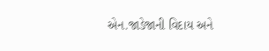એન.જાડેજાની વિદાય અને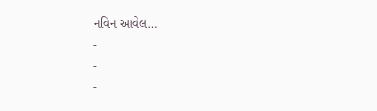નવિન આવેલ…
-
-
-